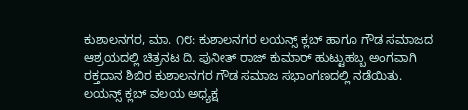ಕುಶಾಲನಗರ, ಮಾ. ೧೮: ಕುಶಾಲನಗರ ಲಯನ್ಸ್ ಕ್ಲಬ್ ಹಾಗೂ ಗೌಡ ಸಮಾಜದ ಆಶ್ರಯದಲ್ಲಿ ಚಿತ್ರನಟ ದಿ. ಪುನೀತ್ ರಾಜ್ ಕುಮಾರ್ ಹುಟ್ಟುಹಬ್ಬ ಅಂಗವಾಗಿ ರಕ್ತದಾನ ಶಿಬಿರ ಕುಶಾಲನಗರ ಗೌಡ ಸಮಾಜ ಸಭಾಂಗಣದಲ್ಲಿ ನಡೆಯಿತು.
ಲಯನ್ಸ್ ಕ್ಲಬ್ ವಲಯ ಅಧ್ಯಕ್ಷ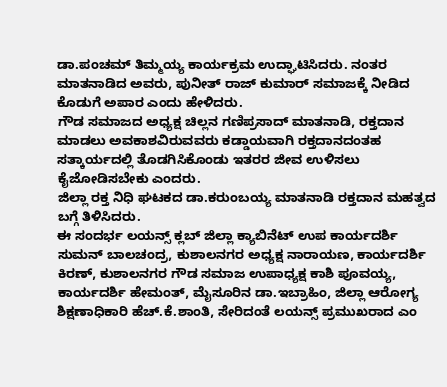ಡಾ.ಪಂಚಮ್ ತಿಮ್ಮಯ್ಯ ಕಾರ್ಯಕ್ರಮ ಉದ್ಘಾಟಿಸಿದರು. ನಂತರ ಮಾತನಾಡಿದ ಅವರು, ಪುನೀತ್ ರಾಜ್ ಕುಮಾರ್ ಸಮಾಜಕ್ಕೆ ನೀಡಿದ ಕೊಡುಗೆ ಅಪಾರ ಎಂದು ಹೇಳಿದರು.
ಗೌಡ ಸಮಾಜದ ಅಧ್ಯಕ್ಷ ಚಿಲ್ಲನ ಗಣಿಪ್ರಸಾದ್ ಮಾತನಾಡಿ, ರಕ್ತದಾನ ಮಾಡಲು ಅವಕಾಶವಿರುವವರು ಕಡ್ಡಾಯವಾಗಿ ರಕ್ತದಾನದಂತಹ ಸತ್ಕಾರ್ಯದಲ್ಲಿ ತೊಡಗಿಸಿಕೊಂಡು ಇತರರ ಜೀವ ಉಳಿಸಲು ಕೈಜೋಡಿಸಬೇಕು ಎಂದರು.
ಜಿಲ್ಲಾ ರಕ್ತ ನಿಧಿ ಘಟಕದ ಡಾ.ಕರುಂಬಯ್ಯ ಮಾತನಾಡಿ ರಕ್ತದಾನ ಮಹತ್ವದ ಬಗ್ಗೆ ತಿಳಿಸಿದರು.
ಈ ಸಂದರ್ಭ ಲಯನ್ಸ್ ಕ್ಲಬ್ ಜಿಲ್ಲಾ ಕ್ಯಾಬಿನೆಟ್ ಉಪ ಕಾರ್ಯದರ್ಶಿ ಸುಮನ್ ಬಾಲಚಂದ್ರ, ಕುಶಾಲನಗರ ಅಧ್ಯಕ್ಷ ನಾರಾಯಣ, ಕಾರ್ಯದರ್ಶಿ ಕಿರಣ್, ಕುಶಾಲನಗರ ಗೌಡ ಸಮಾಜ ಉಪಾಧ್ಯಕ್ಷ ಕಾಶಿ ಪೂವಯ್ಯ, ಕಾರ್ಯದರ್ಶಿ ಹೇಮಂತ್, ಮೈಸೂರಿನ ಡಾ.ಇಬ್ರಾಹಿಂ, ಜಿಲ್ಲಾ ಆರೋಗ್ಯ ಶಿಕ್ಷಣಾಧಿಕಾರಿ ಹೆಚ್.ಕೆ.ಶಾಂತಿ, ಸೇರಿದಂತೆ ಲಯನ್ಸ್ ಪ್ರಮುಖರಾದ ಎಂ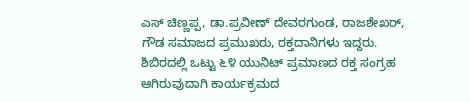ಎಸ್ ಚಿಣ್ಣಪ್ಪ, ಡಾ.ಪ್ರವೀಣ್ ದೇವರಗುಂಡ, ರಾಜಶೇಖರ್, ಗೌಡ ಸಮಾಜದ ಪ್ರಮುಖರು, ರಕ್ತದಾನಿಗಳು ಇದ್ದರು. ಶಿಬಿರದಲ್ಲಿ ಒಟ್ಟು ೬೪ ಯುನಿಟ್ ಪ್ರಮಾಣದ ರಕ್ತ ಸಂಗ್ರಹ ಆಗಿರುವುದಾಗಿ ಕಾರ್ಯಕ್ರಮದ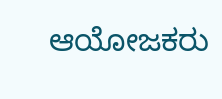ಆಯೋಜಕರು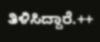ತಿಳಿಸಿದ್ದಾರೆ.++